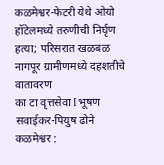कळमेश्वर-फेटरी येथे ओयो हॉटेलमध्ये तरुणीची निर्घृण हत्या; परिसरात खळबळ
नागपूर ग्रामीणमध्ये दहशतीचे वातावरण
का टा वृत्तसेवा I भूषण सवाईकर-पियुष ढोने
कळमेश्वर :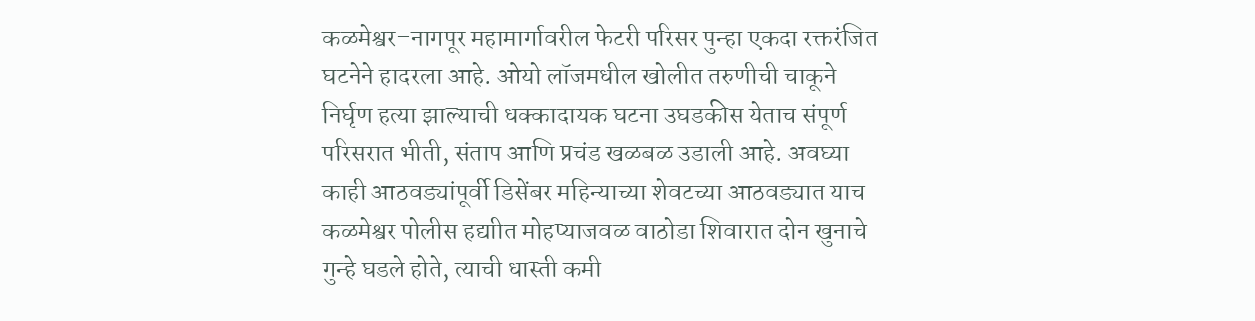कळमेश्वर–नागपूर महामार्गावरील फेटरी परिसर पुन्हा एकदा रक्तरंजित घटनेने हादरला आहे. ओयो लॉजमधील खोलीत तरुणीची चाकूने निर्घृण हत्या झाल्याची धक्कादायक घटना उघडकीस येताच संपूर्ण परिसरात भीती, संताप आणि प्रचंड खळबळ उडाली आहे. अवघ्या काही आठवड्यांपूर्वी डिसेंबर महिन्याच्या शेवटच्या आठवड्यात याच कळमेश्वर पोलीस हद्याीत मोहप्याजवळ वाठोडा शिवारात दोन खुनाचे गुन्हे घडले होते, त्याची धास्ती कमी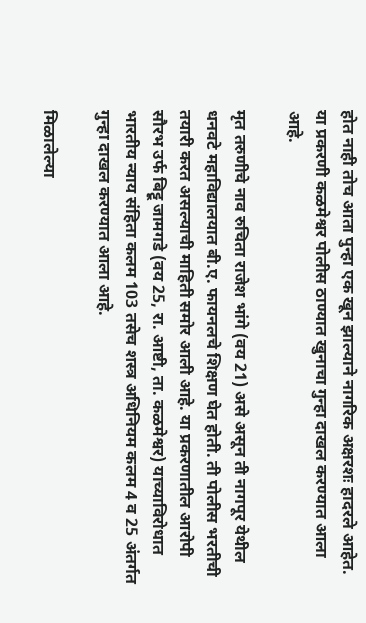होत नाही तोच आता पुन्हा एक खून झाल्याने नागरिक अक्षरशः हादरले आहेत. या प्रकरणी कळमेश्वर पोलीस ठाण्यात खुनाचा गुन्हा दाखल करण्यात आला आहे.

मृत तरुणीचे नाव रुचिता राजेश भांगे (वय 21) असे असून ती नागपूर येथील धनवटे महाविद्यालयात बी.ए. फायनलचे शिक्षण घेत होती. ती पोलीस भरतीची तयारी करत असल्याची माहिती समोर आली आहे. या प्रकरणातील आरोपी सौरभ उर्फ बिट्टू जामगडे (वय 25, रा. आष्टी, ता. कळमेश्वर) याच्याविरोधात भारतीय न्याय संहिता कलम 103 तसेच शस्त्र अधिनियम कलम 4 व 25 अंतर्गत गुन्हा दाखल करण्यात आला आहे.

मिळालेल्या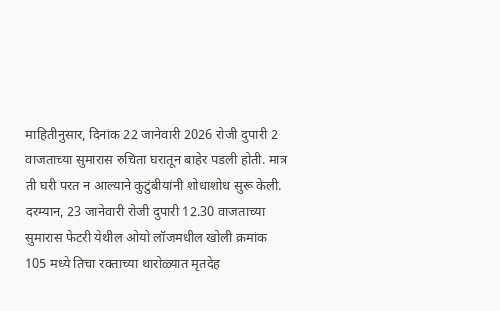माहितीनुसार, दिनांक 22 जानेवारी 2026 रोजी दुपारी 2 वाजताच्या सुमारास रुचिता घरातून बाहेर पडली होती. मात्र ती घरी परत न आल्याने कुटुंबीयांनी शोधाशोध सुरू केली. दरम्यान, 23 जानेवारी रोजी दुपारी 12.30 वाजताच्या सुमारास फेटरी येथील ओयो लॉजमधील खोली क्रमांक 105 मध्ये तिचा रक्ताच्या थारोळ्यात मृतदेह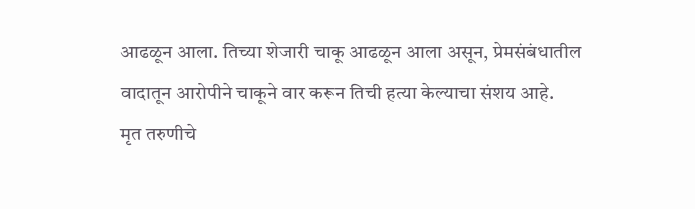आढळून आला. तिच्या शेजारी चाकू आढळून आला असून, प्रेमसंबंधातील वादातून आरोपीने चाकूने वार करून तिची हत्या केल्याचा संशय आहे.
मृत तरुणीचे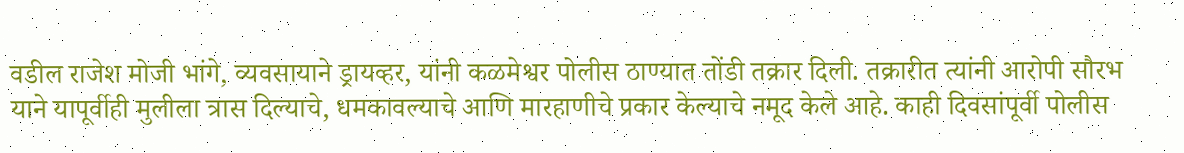वडील राजेश मोजी भांगे, व्यवसायाने ड्रायव्हर, यांनी कळमेश्वर पोलीस ठाण्यात तोंडी तक्रार दिली. तक्रारीत त्यांनी आरोपी सौरभ याने यापूर्वीही मुलीला त्रास दिल्याचे, धमकावल्याचे आणि मारहाणीचे प्रकार केल्याचे नमूद केले आहे. काही दिवसांपूर्वी पोलीस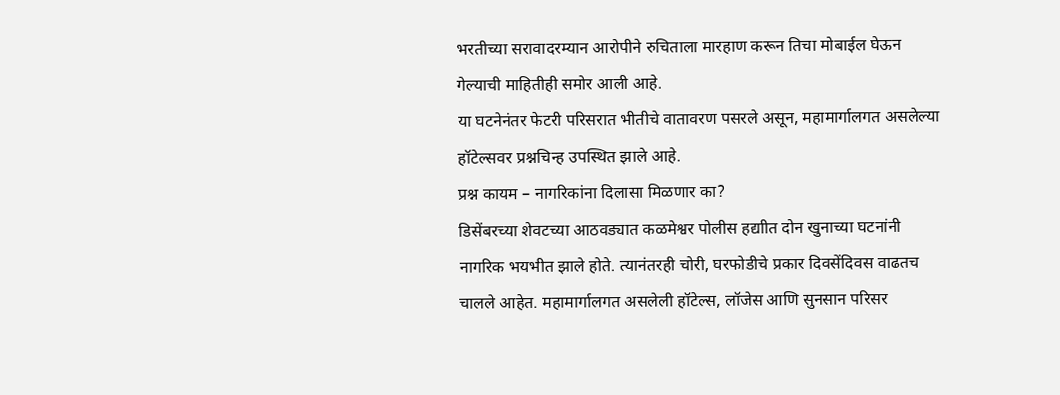भरतीच्या सरावादरम्यान आरोपीने रुचिताला मारहाण करून तिचा मोबाईल घेऊन गेल्याची माहितीही समोर आली आहे.
या घटनेनंतर फेटरी परिसरात भीतीचे वातावरण पसरले असून, महामार्गालगत असलेल्या हॉटेल्सवर प्रश्नचिन्ह उपस्थित झाले आहे.
प्रश्न कायम – नागरिकांना दिलासा मिळणार का?
डिसेंबरच्या शेवटच्या आठवड्यात कळमेश्वर पोलीस हद्याीत दोन खुनाच्या घटनांनी नागरिक भयभीत झाले होते. त्यानंतरही चोरी, घरफोडीचे प्रकार दिवसेंदिवस वाढतच चालले आहेत. महामार्गालगत असलेली हॉटेल्स, लॉजेस आणि सुनसान परिसर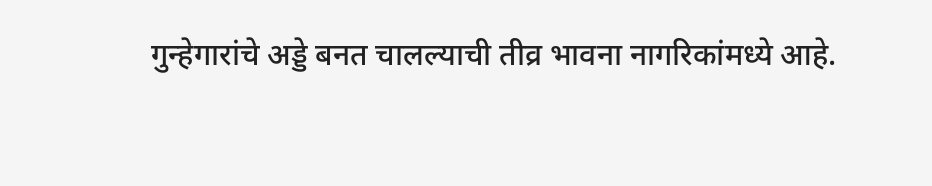गुन्हेगारांचे अड्डे बनत चालल्याची तीव्र भावना नागरिकांमध्ये आहे.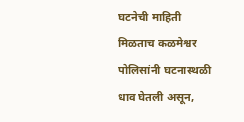घटनेची माहिती मिळताच कळमेश्वर पोलिसांनी घटनास्थळी धाव घेतली असून,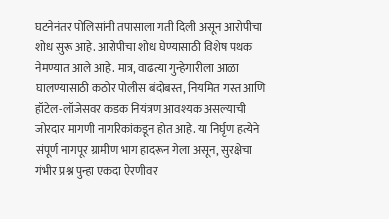घटनेनंतर पोलिसांनी तपासाला गती दिली असून आरोपीचा शोध सुरू आहे. आरोपीचा शोध घेण्यासाठी विशेष पथक नेमण्यात आले आहे. मात्र, वाढत्या गुन्हेगारीला आळा घालण्यासाठी कठोर पोलीस बंदोबस्त, नियमित गस्त आणि हॉटेल-लॉजेसवर कडक नियंत्रण आवश्यक असल्याची जोरदार मागणी नागरिकांकडून होत आहे. या निर्घृण हत्येने संपूर्ण नागपूर ग्रामीण भाग हादरून गेला असून, सुरक्षेचा गंभीर प्रश्न पुन्हा एकदा ऐरणीवर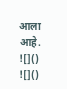आला आहे.
![]()
![]()